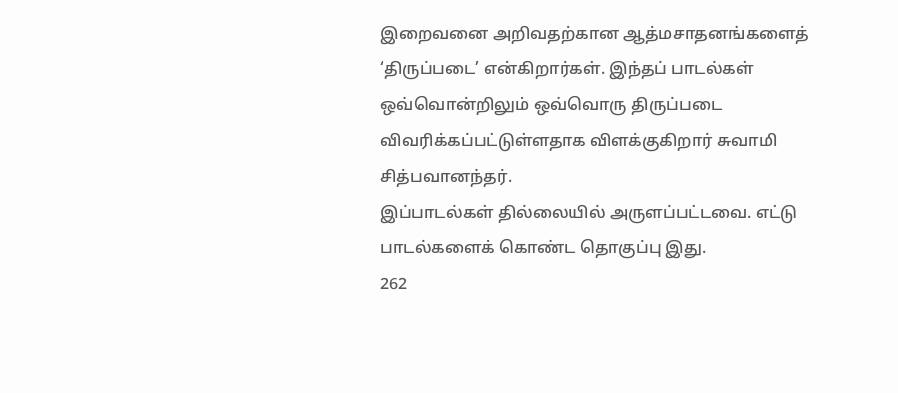இறைவனை அறிவதற்கான ஆத்மசாதனங்களைத் ‘திருப்படை’ என்கிறார்கள். இந்தப் பாடல்கள் ஒவ்வொன்றிலும் ஒவ்வொரு திருப்படை விவரிக்கப்பட்டுள்ளதாக விளக்குகிறார் சுவாமி சித்பவானந்தர்.
இப்பாடல்கள் தில்லையில் அருளப்பட்டவை. எட்டு பாடல்களைக் கொண்ட தொகுப்பு இது.
262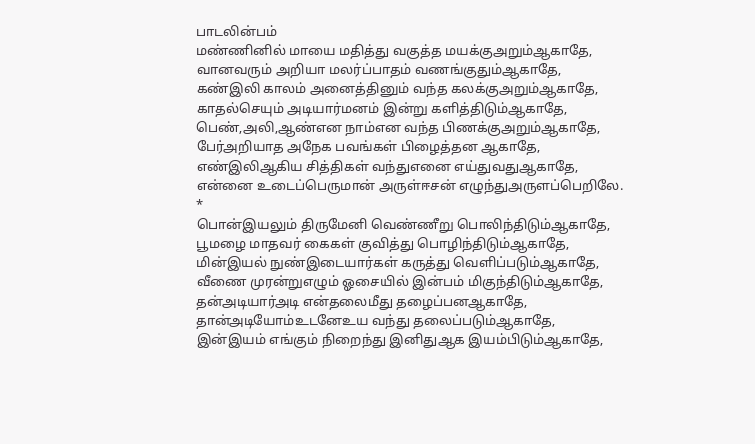பாடலின்பம்
மண்ணினில் மாயை மதித்து வகுத்த மயக்குஅறும்ஆகாதே,
வானவரும் அறியா மலர்ப்பாதம் வணங்குதும்ஆகாதே,
கண்இலி காலம் அனைத்தினும் வந்த கலக்குஅறும்ஆகாதே,
காதல்செயும் அடியார்மனம் இன்று களித்திடும்ஆகாதே,
பெண்,அலி,ஆண்என நாம்என வந்த பிணக்குஅறும்ஆகாதே,
பேர்அறியாத அநேக பவங்கள் பிழைத்தன ஆகாதே,
எண்இலிஆகிய சித்திகள் வந்துஎனை எய்துவதுஆகாதே,
என்னை உடைப்பெருமான் அருள்ஈசன் எழுந்துஅருளப்பெறிலே.
*
பொன்இயலும் திருமேனி வெண்ணீறு பொலிந்திடும்ஆகாதே,
பூமழை மாதவர் கைகள் குவித்து பொழிந்திடும்ஆகாதே,
மின்இயல் நுண்இடையார்கள் கருத்து வெளிப்படும்ஆகாதே,
வீணை முரன்றுஎழும் ஓசையில் இன்பம் மிகுந்திடும்ஆகாதே,
தன்அடியார்அடி என்தலைமீது தழைப்பனஆகாதே,
தான்அடியோம்உடனேஉய வந்து தலைப்படும்ஆகாதே,
இன்இயம் எங்கும் நிறைந்து இனிதுஆக இயம்பிடும்ஆகாதே,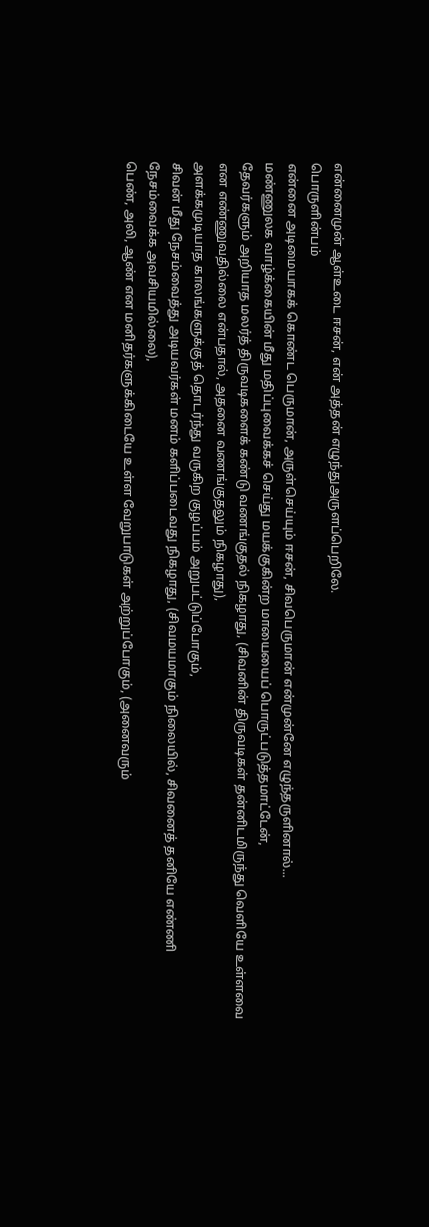என்னைமுன் ஆள்உடை ஈசன், என் அத்தன் எழுந்துஅருளப்பெறிலே.
பொருளின்பம்
என்னை அடிமையாகக் கொண்ட பெருமான், அருள்செய்யும் ஈசன், சிவபெருமான் என்முன்னே எழுந்தருளினால்...
மண்ணுலக வாழ்க்கையின் மீது மதிப்புவைக்கச் செய்து மயக்குகின்ற மாயையைப் பொருட்படுத்தமாட்டேன்,
தேவர்களும் அறியாத மலர்த் திருவடிகளைக் கண்டு வணங்குதல் நிகழாது, (சிவனின் திருவடிகள் தன்னிடமிருந்து வெளியே உள்ளவை என எண்ணுவதில்லை என்பதால், அதனை வணங்குதலும் நிகழாது),
அளக்கமுடியாத காலங்களுக்குத் தொடர்ந்து வருகிற குழப்பம் அறுபட்டுப்போகும்,
சிவன் மீது நேசம்வைத்து அடியவர்கள் மனம் களிப்படைவது நிகழாது, (சிவமயமாகும் நிலையில், சிவனைத் தனியே எண்ணி நேசம்வைக்க அவசியமில்லை),
பெண், அலி, ஆண் என மனிதர்களுக்கிடையே உள்ள வேறுபாடுகள் அற்றுப்போகும், (அனைவரும்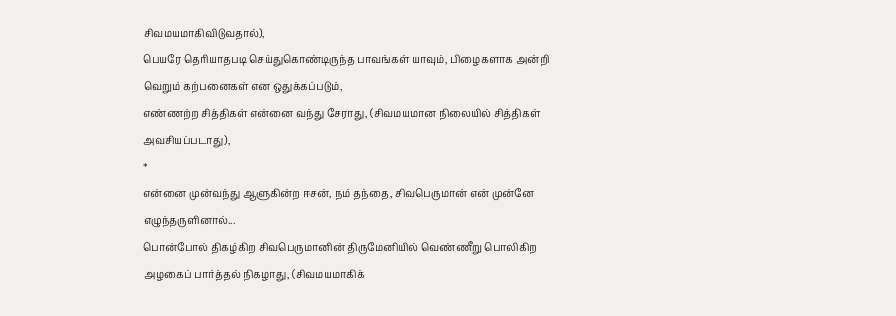சிவமயமாகிவிடுவதால்),
பெயரே தெரியாதபடி செய்துகொண்டிருந்த பாவங்கள் யாவும், பிழைகளாக அன்றி வெறும் கற்பனைகள் என ஒதுக்கப்படும்,
எண்ணற்ற சித்திகள் என்னை வந்து சேராது, (சிவமயமான நிலையில் சித்திகள் அவசியப்படாது),
*
என்னை முன்வந்து ஆளுகின்ற ஈசன், நம் தந்தை, சிவபெருமான் என் முன்னே எழுந்தருளினால்...
பொன்போல் திகழ்கிற சிவபெருமானின் திருமேனியில் வெண்ணீறு பொலிகிற அழகைப் பார்த்தல் நிகழாது, (சிவமயமாகிக்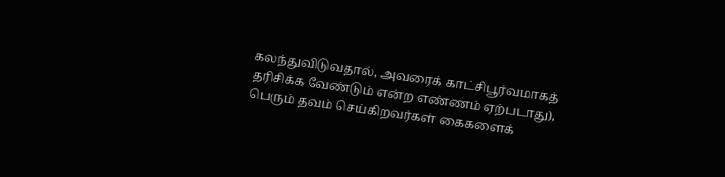கலந்துவிடுவதால், அவரைக் காட்சிபூர்வமாகத் தரிசிக்க வேண்டும் என்ற எண்ணம் ஏற்படாது),
பெரும் தவம் செய்கிறவர்கள் கைகளைக்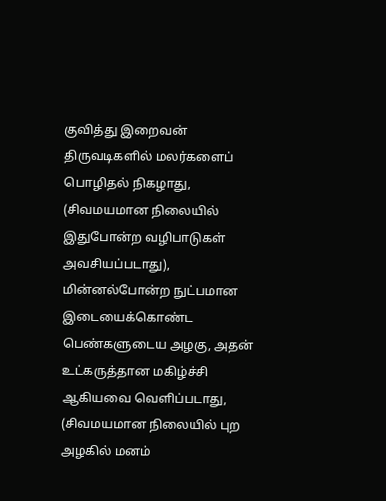குவித்து இறைவன் திருவடிகளில் மலர்களைப் பொழிதல் நிகழாது, (சிவமயமான நிலையில் இதுபோன்ற வழிபாடுகள் அவசியப்படாது),
மின்னல்போன்ற நுட்பமான இடையைக்கொண்ட பெண்களுடைய அழகு, அதன் உட்கருத்தான மகிழ்ச்சி ஆகியவை வெளிப்படாது, (சிவமயமான நிலையில் புற அழகில் மனம்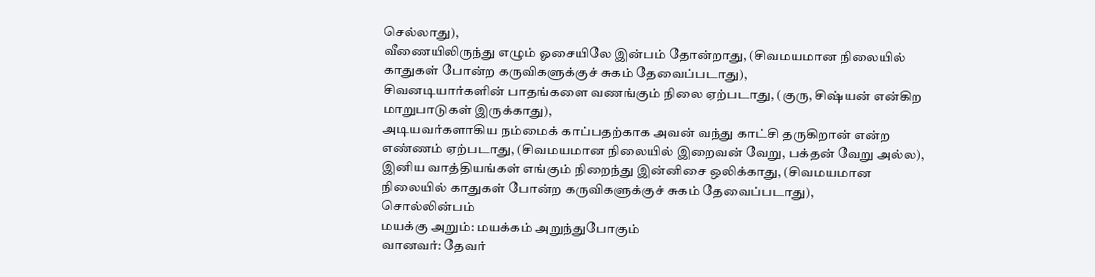செல்லாது),
வீணையிலிருந்து எழும் ஓசையிலே இன்பம் தோன்றாது, (சிவமயமான நிலையில் காதுகள் போன்ற கருவிகளுக்குச் சுகம் தேவைப்படாது),
சிவனடியார்களின் பாதங்களை வணங்கும் நிலை ஏற்படாது, (குரு, சிஷ்யன் என்கிற மாறுபாடுகள் இருக்காது),
அடியவர்களாகிய நம்மைக் காப்பதற்காக அவன் வந்து காட்சி தருகிறான் என்ற எண்ணம் ஏற்படாது, (சிவமயமான நிலையில் இறைவன் வேறு, பக்தன் வேறு அல்ல),
இனிய வாத்தியங்கள் எங்கும் நிறைந்து இன்னிசை ஒலிக்காது, (சிவமயமான நிலையில் காதுகள் போன்ற கருவிகளுக்குச் சுகம் தேவைப்படாது),
சொல்லின்பம்
மயக்கு அறும்: மயக்கம் அறுந்துபோகும்
வானவர்: தேவர்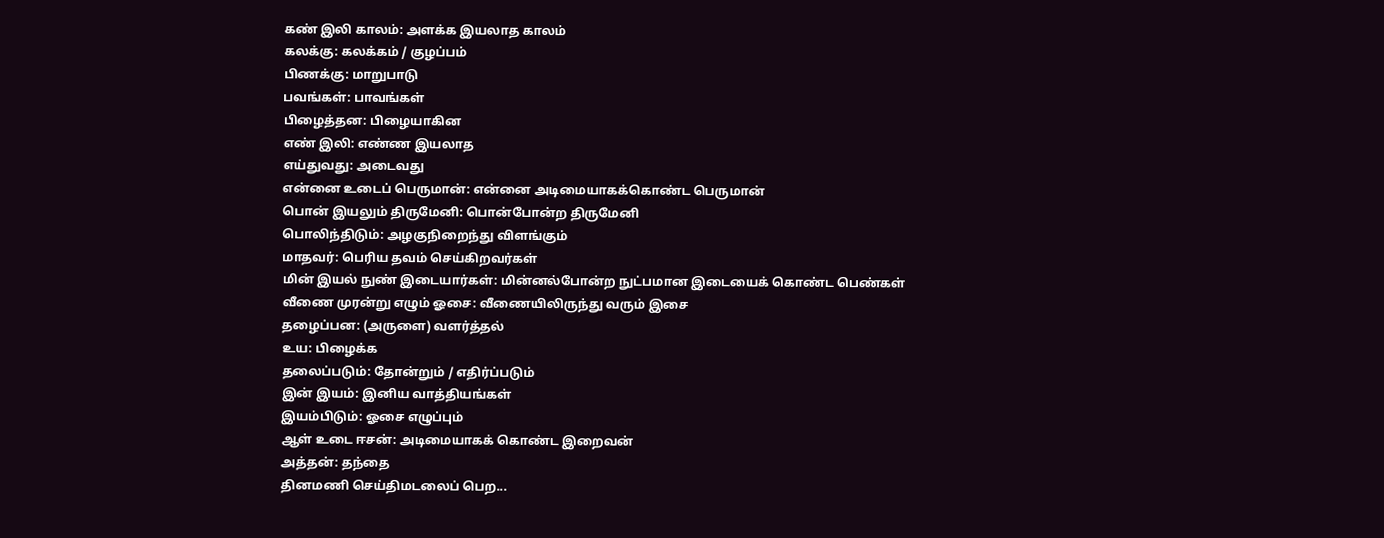கண் இலி காலம்: அளக்க இயலாத காலம்
கலக்கு: கலக்கம் / குழப்பம்
பிணக்கு: மாறுபாடு
பவங்கள்: பாவங்கள்
பிழைத்தன: பிழையாகின
எண் இலி: எண்ண இயலாத
எய்துவது: அடைவது
என்னை உடைப் பெருமான்: என்னை அடிமையாகக்கொண்ட பெருமான்
பொன் இயலும் திருமேனி: பொன்போன்ற திருமேனி
பொலிந்திடும்: அழகுநிறைந்து விளங்கும்
மாதவர்: பெரிய தவம் செய்கிறவர்கள்
மின் இயல் நுண் இடையார்கள்: மின்னல்போன்ற நுட்பமான இடையைக் கொண்ட பெண்கள்
வீணை முரன்று எழும் ஓசை: வீணையிலிருந்து வரும் இசை
தழைப்பன: (அருளை) வளர்த்தல்
உய: பிழைக்க
தலைப்படும்: தோன்றும் / எதிர்ப்படும்
இன் இயம்: இனிய வாத்தியங்கள்
இயம்பிடும்: ஓசை எழுப்பும்
ஆள் உடை ஈசன்: அடிமையாகக் கொண்ட இறைவன்
அத்தன்: தந்தை
தினமணி செய்திமடலைப் பெற...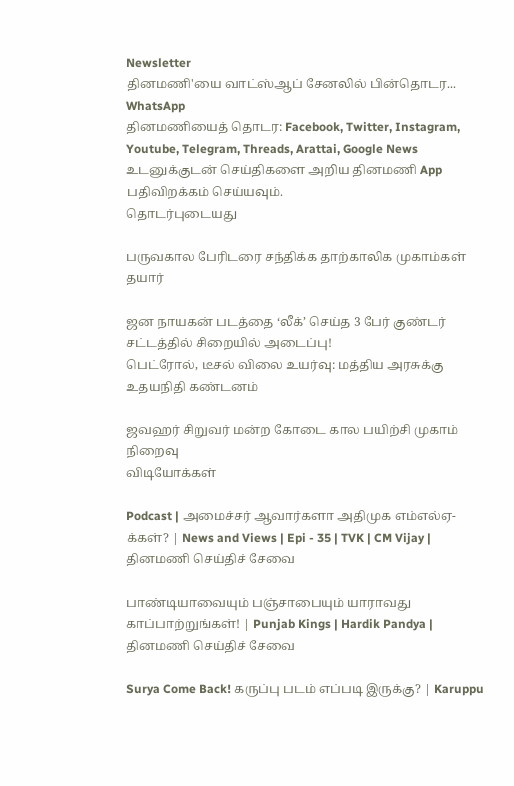Newsletter
தினமணி'யை வாட்ஸ்ஆப் சேனலில் பின்தொடர... WhatsApp
தினமணியைத் தொடர: Facebook, Twitter, Instagram, Youtube, Telegram, Threads, Arattai, Google News
உடனுக்குடன் செய்திகளை அறிய தினமணி App பதிவிறக்கம் செய்யவும்.
தொடர்புடையது

பருவகால பேரிடரை சந்திக்க தாற்காலிக முகாம்கள் தயார்

ஜன நாயகன் படத்தை ‘லீக்’ செய்த 3 பேர் குண்டர் சட்டத்தில் சிறையில் அடைப்பு!
பெட்ரோல், டீசல் விலை உயர்வு: மத்திய அரசுக்கு உதயநிதி கண்டனம்

ஜவஹர் சிறுவர் மன்ற கோடை கால பயிற்சி முகாம் நிறைவு
விடியோக்கள்

Podcast | அமைச்சர் ஆவார்களா அதிமுக எம்எல்ஏ-க்கள்? | News and Views | Epi - 35 | TVK | CM Vijay |
தினமணி செய்திச் சேவை

பாண்டியாவையும் பஞ்சாபையும் யாராவது காப்பாற்றுங்கள்! | Punjab Kings | Hardik Pandya |
தினமணி செய்திச் சேவை

Surya Come Back! கருப்பு படம் எப்படி இருக்கு? | Karuppu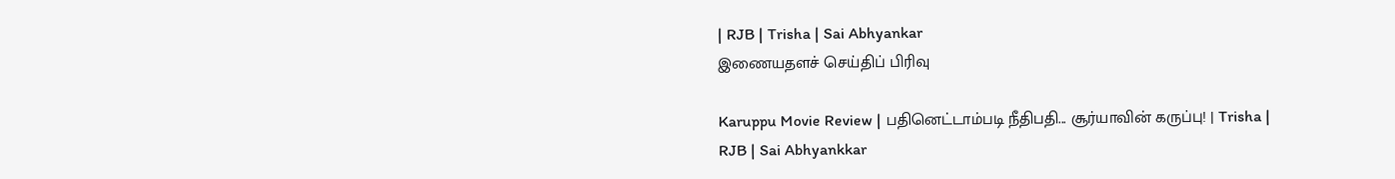| RJB | Trisha | Sai Abhyankar
இணையதளச் செய்திப் பிரிவு

Karuppu Movie Review | பதினெட்டாம்படி நீதிபதி... சூர்யாவின் கருப்பு! | Trisha | RJB | Sai Abhyankkar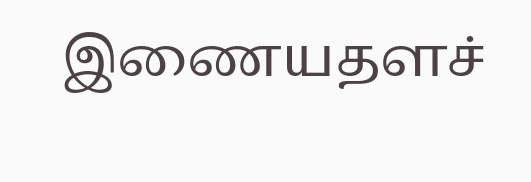இணையதளச்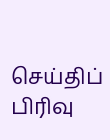செய்திப் பிரிவு